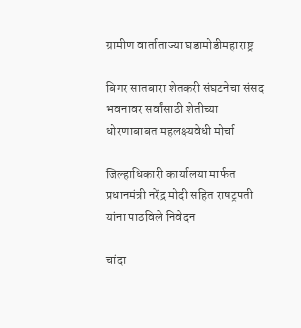ग्रामीण वार्ताताज्या घडामोडीमहाराष्ट्र

बिगर सातबारा शेतकरी संघटनेचा संसद भवनावर सर्वांसाठी शेतीच्या धोरणाबाबत महलक्ष्यवेधी मोर्चा

जिल्हाधिकारी कार्यालया मार्फत प्रधानमंत्री नरेंद्र मोदी सहित राषट्रपती यांना पाठविले निवेदन

चांदा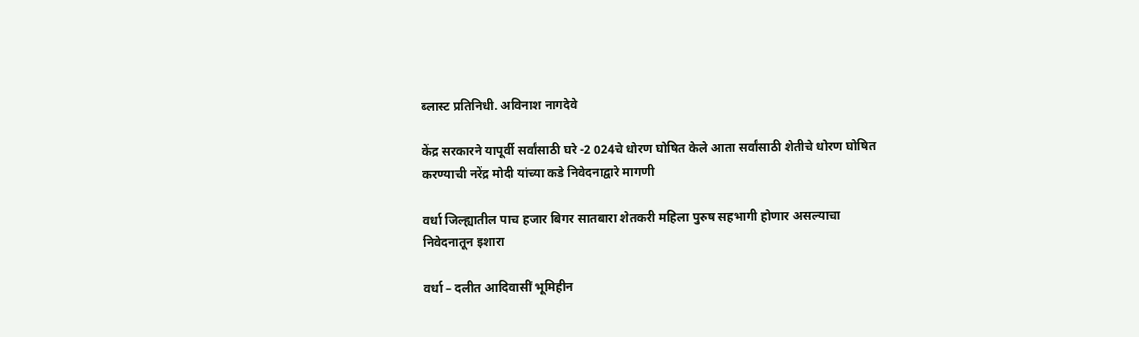ब्लास्ट प्रतिनिधी. अविनाश नागदेवे

केंद्र सरकारने यापूर्वी सर्वांसाठी घरे -2 024चे धोरण घोषित केले आता सर्वांसाठी शेतीचे धोरण घोषित करण्याची नरेंद्र मोदी यांच्या कडे निवेदनाद्वारे मागणी

वर्धा जिल्ह्यातील पाच हजार बिगर सातबारा शेतकरी महिला पुरुष सहभागी होणार असल्याचा निवेदनातून इशारा

वर्धा – दलीत आदिवासीं भूमिहीन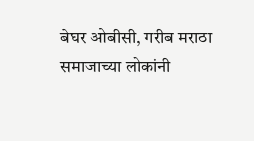बेघर ओबीसी, गरीब मराठा समाजाच्या लोकांनी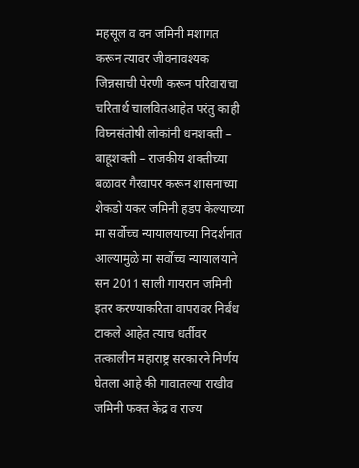महसूल व वन जमिनी मशागत करून त्यावर जीवनावश्यक जिन्नसाची पेरणी करून परिवाराचा चरितार्थ चालवितआहेत परंतु काही विघ्नसंतोषी लोकांनी धनशक्ती – बाहूशक्ती – राजकीय शक्तीच्या बळावर गैरवापर करून शासनाच्या शेकडो यकर जमिनी हडप केल्याच्या मा सर्वोच्च न्यायालयाच्या निदर्शनात आल्यामुळे मा सर्वोच्च न्यायालयाने सन 2011 साली गायरान जमिनी इतर करण्याकरिता वापरावर निर्बंध टाकले आहेत त्याच धर्तीवर तत्कालीन महाराष्ट्र सरकारने निर्णय घेतला आहे की गावातल्या राखीव जमिनी फक्त केंद्र व राज्य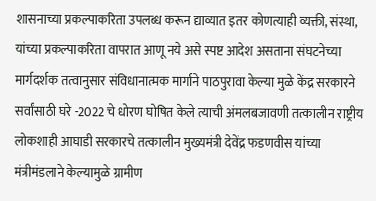शासनाच्या प्रकल्पाकरिता उपलब्ध करून द्याव्यात इतर कोणत्याही व्यक्ती, संस्था, यांच्या प्रकल्पाकरिता वापरात आणू नये असे स्पष्ट आदेश असताना संघटनेच्या मार्गदर्शक तत्वानुसार संविधानात्मक मार्गाने पाठपुरावा केल्या मुळे केंद्र सरकारने सर्वांसाठी घरे -2022 चे धोरण घोषित केले त्याची अंमलबजावणी तत्कालीन राष्ट्रीय लोकशाही आघाडी सरकारचे तत्कालीन मुख्यमंत्री देवेंद्र फडणवीस यांच्या मंत्रीमंडलाने केल्यामुळे ग्रामीण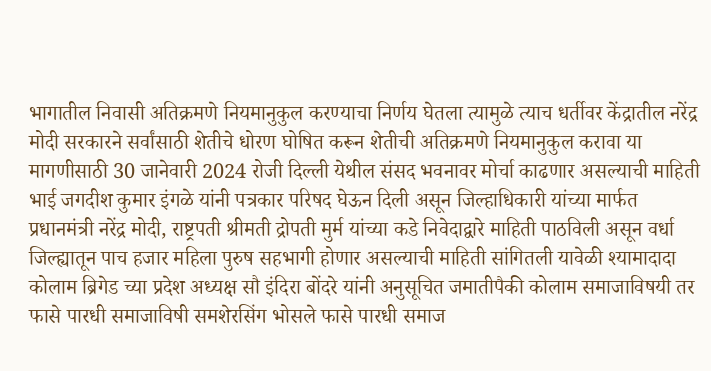भागातील निवासी अतिक्रमणे नियमानुकुल करण्याचा निर्णय घेतला त्यामुळे त्याच धर्तीवर केंद्रातील नरेंद्र मोदी सरकारने सर्वांसाठी शेतीचे धोरण घोषित करून शेतीची अतिक्रमणे नियमानुकुल करावा या मागणीसाठी 30 जानेवारी 2024 रोजी दिल्ली येथील संसद भवनावर मोर्चा काढणार असल्याची माहिती भाई जगदीश कुमार इंगळे यांनी पत्रकार परिषद घेऊन दिली असून जिल्हाधिकारी यांच्या मार्फत प्रधानमंत्री नरेंद्र मोदी, राष्ट्रपती श्रीमती द्रोपती मुर्म यांच्या कडे निवेदाद्वारे माहिती पाठविली असून वर्धा जिल्ह्यातून पाच हजार महिला पुरुष सहभागी होणार असल्याची माहिती सांगितली यावेळी श्यामादादा कोलाम ब्रिगेड च्या प्रदेश अध्यक्ष सौ इंदिरा बोंदरे यांनी अनुसूचित जमातीपैकी कोलाम समाजाविषयी तर फासे पारधी समाजाविषी समशेरसिंग भोसले फासे पारधी समाज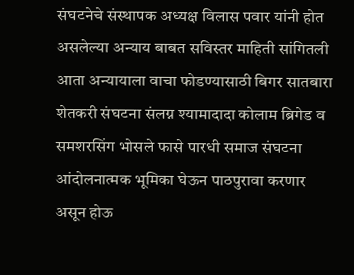संघटनेचे संस्थापक अध्यक्ष विलास पवार यांनी होत असलेल्या अन्याय बाबत सविस्तर माहिती सांगितली आता अन्यायाला वाचा फोडण्यासाठी बिगर सातबारा शेतकरी संघटना संलग्न श्यामादादा कोलाम ब्रिगेड व समशरसिंग भोसले फासे पारधी समाज संघटना आंदोलनात्मक भूमिका घेऊन पाठपुरावा करणार असून होऊ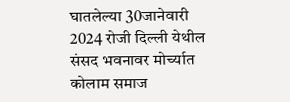घातलेल्या 30जानेवारी 2024 रोजी दिल्ली येथील संसद भवनावर मोर्च्यात कोलाम समाज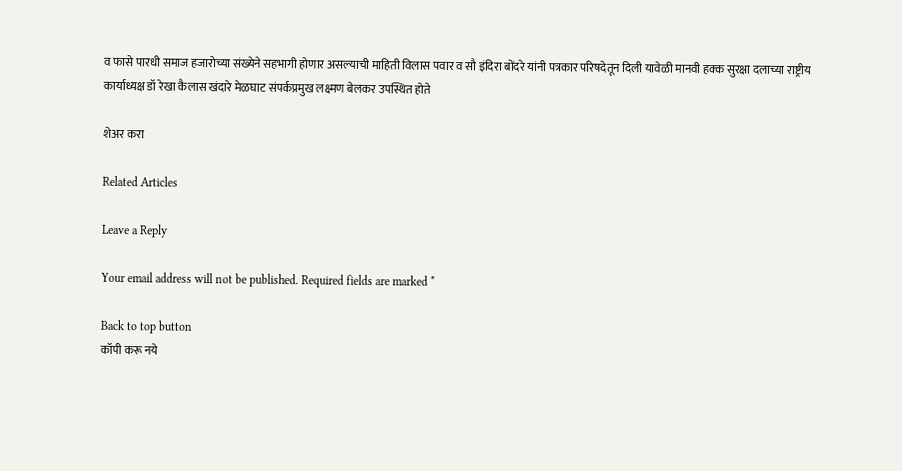व फासे पारधी समाज हजारोच्या संख्येने सहभागी होणार असल्याची माहिती विलास पवार व सौ इंदिरा बोंदरे यांनी पत्रकार परिषदेतून दिली यावेळी मानवी हक्क सुरक्षा दलाच्या राष्ट्रीय कार्याध्यक्ष डॉ रेखा कैलास खंदारे मेळघाट संपर्कप्रमुख लक्ष्मण बेलकर उपस्थित होते

शेअर करा

Related Articles

Leave a Reply

Your email address will not be published. Required fields are marked *

Back to top button
कॉपी करू नये